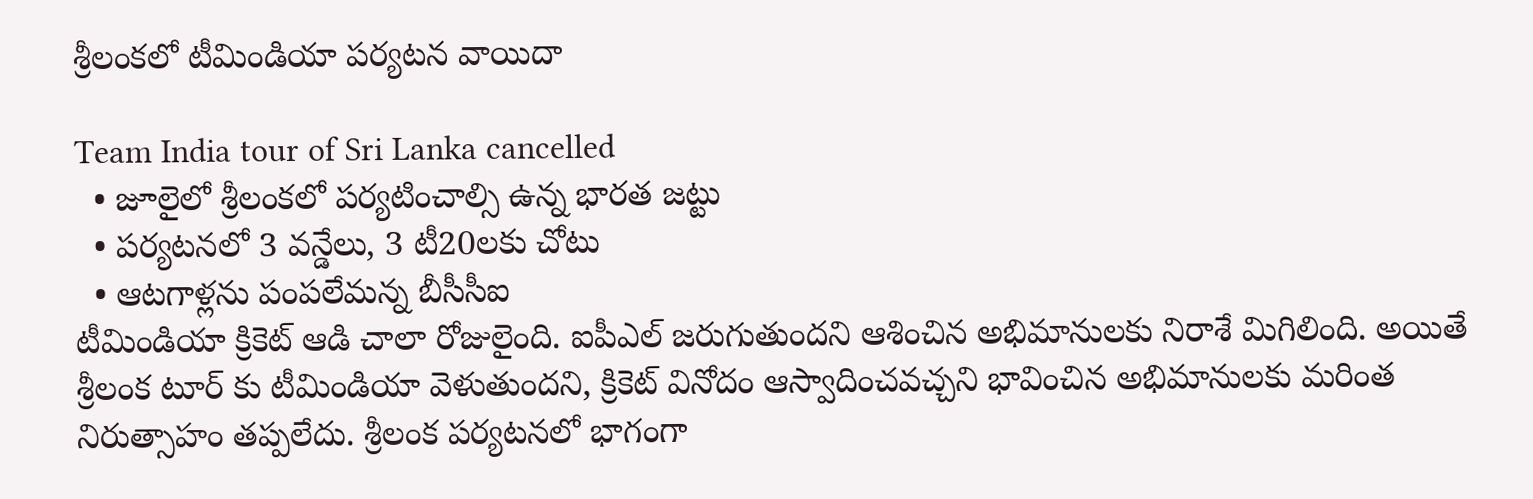శ్రీలంకలో టీమిండియా పర్యటన వాయిదా

Team India tour of Sri Lanka cancelled
  • జూలైలో శ్రీలంకలో పర్యటించాల్సి ఉన్న భారత జట్టు
  • పర్యటనలో 3 వన్డేలు, 3 టీ20లకు చోటు
  • ఆటగాళ్లను పంపలేమన్న బీసీసీఐ
టీమిండియా క్రికెట్ ఆడి చాలా రోజులైంది. ఐపీఎల్ జరుగుతుందని ఆశించిన అభిమానులకు నిరాశే మిగిలింది. అయితే శ్రీలంక టూర్ కు టీమిండియా వెళుతుందని, క్రికెట్ వినోదం ఆస్వాదించవచ్చని భావించిన అభిమానులకు మరింత నిరుత్సాహం తప్పలేదు. శ్రీలంక పర్యటనలో భాగంగా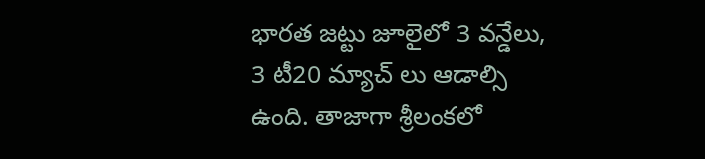భారత జట్టు జూలైలో 3 వన్డేలు, 3 టీ20 మ్యాచ్ లు ఆడాల్సి ఉంది. తాజాగా శ్రీలంకలో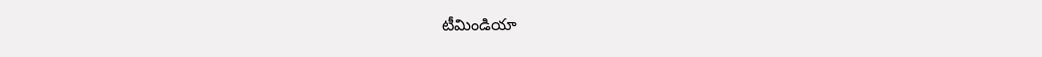టీమిండియా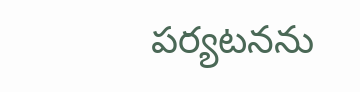పర్యటనను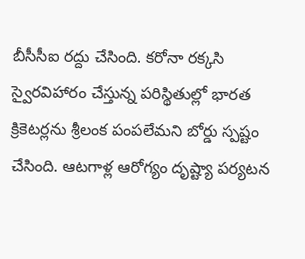బీసీసీఐ రద్దు చేసింది. కరోనా రక్కసి స్వైరవిహారం చేస్తున్న పరిస్థితుల్లో భారత క్రికెటర్లను శ్రీలంక పంపలేమని బోర్డు స్పష్టం చేసింది. ఆటగాళ్ల ఆరోగ్యం దృష్ట్యా పర్యటన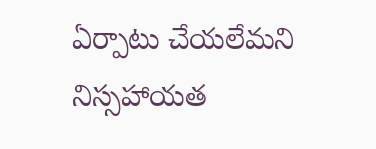ఏర్పాటు చేయలేమని నిస్సహాయత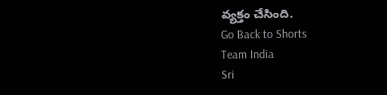వ్యక్తం చేసింది.
Go Back to Shorts
Team India
Sri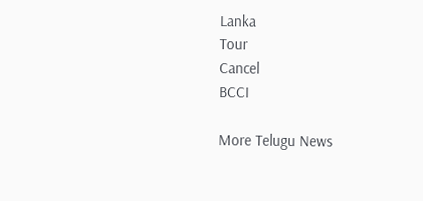Lanka
Tour
Cancel
BCCI

More Telugu News